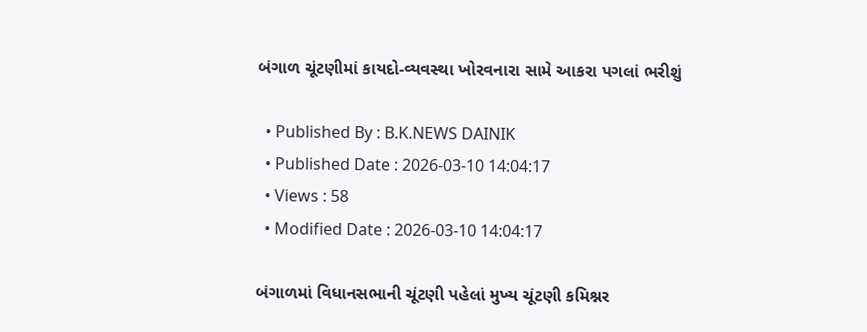બંગાળ ચૂંટણીમાં કાયદો-વ્યવસ્થા ખોરવનારા સામે આકરા પગલાં ભરીશું

  • Published By : B.K.NEWS DAINIK
  • Published Date : 2026-03-10 14:04:17
  • Views : 58
  • Modified Date : 2026-03-10 14:04:17

બંગાળમાં વિધાનસભાની ચૂંટણી પહેલાં મુખ્ય ચૂંટણી કમિશ્નર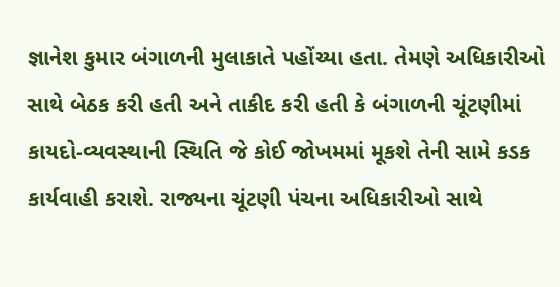જ્ઞાનેશ કુમાર બંગાળની મુલાકાતે પહોંચ્યા હતા. તેમણે અધિકારીઓ સાથે બેઠક કરી હતી અને તાકીદ કરી હતી કે બંગાળની ચૂંટણીમાં કાયદો-વ્યવસ્થાની સ્થિતિ જે કોઈ જોખમમાં મૂકશે તેની સામે કડક કાર્યવાહી કરાશે. રાજ્યના ચૂંટણી પંચના અધિકારીઓ સાથે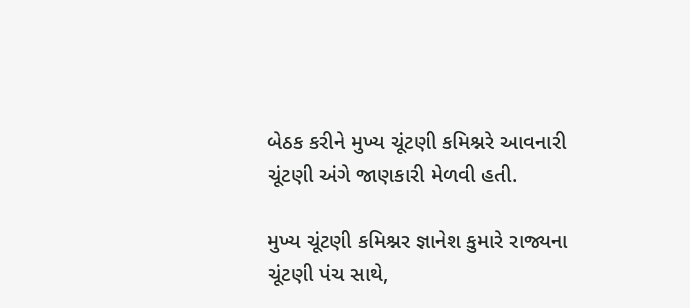બેઠક કરીને મુખ્ય ચૂંટણી કમિશ્નરે આવનારી ચૂંટણી અંગે જાણકારી મેળવી હતી.

મુખ્ય ચૂંટણી કમિશ્નર જ્ઞાનેશ કુમારે રાજ્યના ચૂંટણી પંચ સાથે,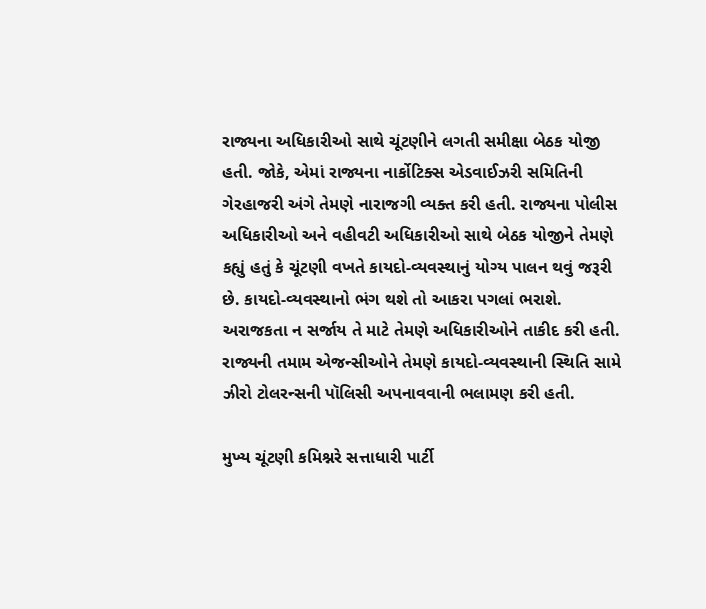રાજ્યના અધિકારીઓ સાથે ચૂંટણીને લગતી સમીક્ષા બેઠક યોજી હતી. જોકે, એમાં રાજ્યના નાર્કોટિક્સ એડવાઈઝરી સમિતિની ગેરહાજરી અંગે તેમણે નારાજગી વ્યક્ત કરી હતી. રાજ્યના પોલીસ અધિકારીઓ અને વહીવટી અધિકારીઓ સાથે બેઠક યોજીને તેમણે કહ્યું હતું કે ચૂંટણી વખતે કાયદો-વ્યવસ્થાનું યોગ્ય પાલન થવું જરૂરી છે. કાયદો-વ્યવસ્થાનો ભંગ થશે તો આકરા પગલાં ભરાશે. અરાજકતા ન સર્જાય તે માટે તેમણે અધિકારીઓને તાકીદ કરી હતી. રાજ્યની તમામ એજન્સીઓને તેમણે કાયદો-વ્યવસ્થાની સ્થિતિ સામે ઝીરો ટોલરન્સની પૉલિસી અપનાવવાની ભલામણ કરી હતી.

મુખ્ય ચૂંટણી કમિશ્નરે સત્તાધારી પાર્ટી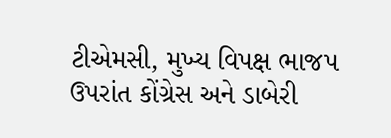ટીએમસી, મુખ્ય વિપક્ષ ભાજપ ઉપરાંત કોંગ્રેસ અને ડાબેરી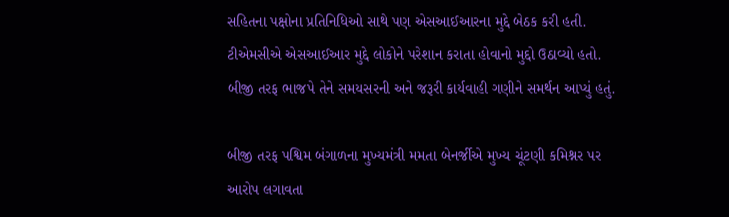સહિતના પક્ષોના પ્રતિનિધિઓ સાથે પણ એસઆઈઆરના મુદ્દે બેઠક કરી હતી. ટીએમસીએ એસઆઈઆર મુદ્દે લોકોને પરેશાન કરાતા હોવાનો મુદ્દો ઉઠાવ્યો હતો. બીજી તરફ ભાજપે તેને સમયસરની અને જરૂરી કાર્યવાહી ગણીને સમર્થન આપ્યું હતું.

બીજી તરફ પશ્વિમ બંગાળના મુખ્યમંત્રી મમતા બેનર્જીએ મુખ્ય ચૂંટણી કમિશ્નર પર આરોપ લગાવતા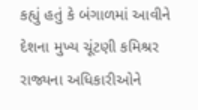કહ્યું હતું કે બંગાળમાં આવીને દેશના મુખ્ય ચૂંટણી કમિશ્રર રાજ્યના અધિકારીઓને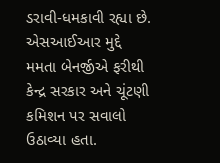ડરાવી-ધમકાવી રહ્યા છે. એસઆઈઆર મુદ્દે મમતા બેનર્જીએ ફરીથી કેન્દ્ર સરકાર અને ચૂંટણી કમિશન પર સવાલો ઉઠાવ્યા હતા.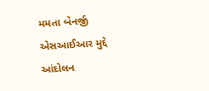મમતા બેનર્જી એસઆઈઆર મુદ્દે આંદોલન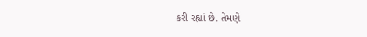કરી રહ્યાં છે. તેમણે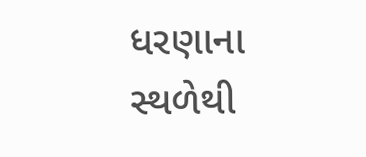ધરણાના સ્થળેથી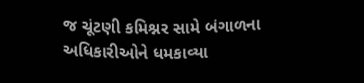જ ચૂંટણી કમિશ્નર સામે બંગાળના અધિકારીઓને ધમકાવ્યા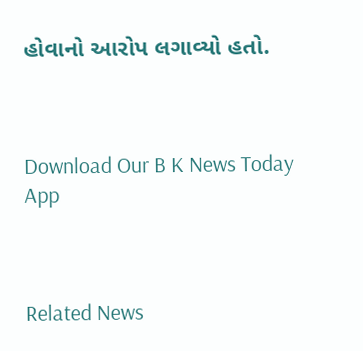હોવાનો આરોપ લગાવ્યો હતો.



Download Our B K News Today App



Related News